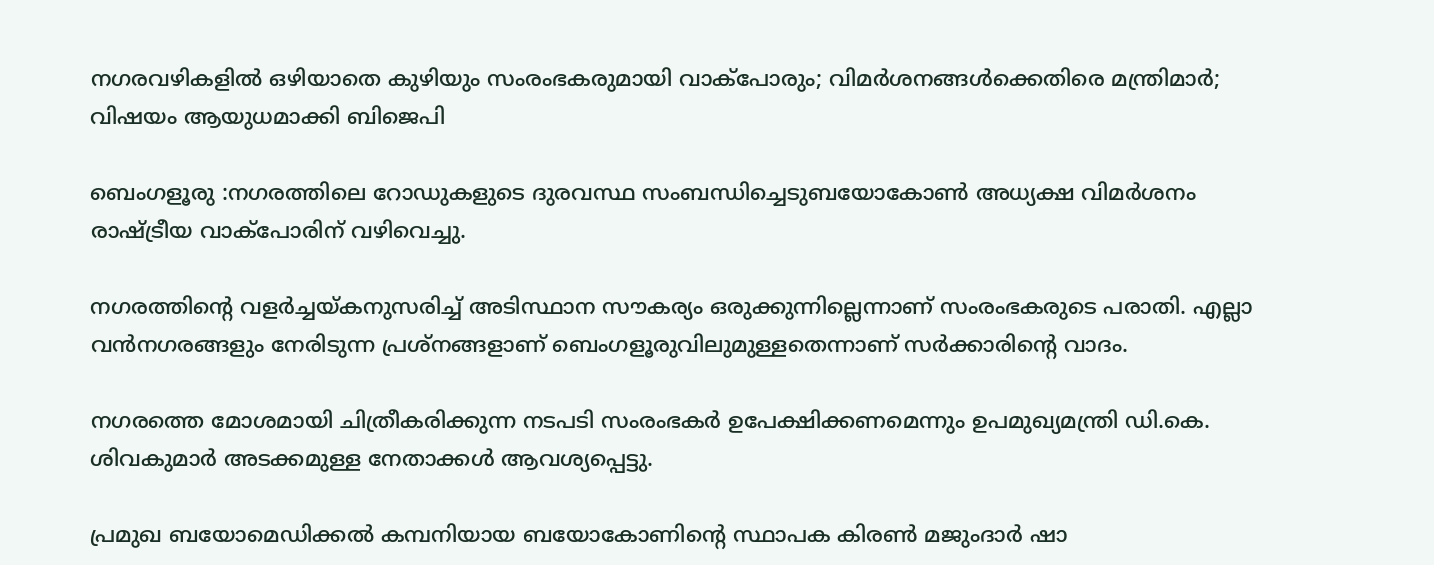നഗരവഴികളില്‍ ഒഴിയാതെ കുഴിയും സംരംഭകരുമായി വാക്‌പോരും; വിമര്‍ശനങ്ങള്‍ക്കെതിരെ മന്ത്രിമാര്‍; വിഷയം ആയുധമാക്കി ബിജെപി

ബെംഗളൂരു :നഗരത്തിലെ റോഡുകളുടെ ദുരവസ്ഥ സംബന്ധിച്ചെടുബയോകോണ്‍ അധ്യക്ഷ വിമര്‍ശനം രാഷ്ട്രീയ വാക്‌പോരിന് വഴിവെച്ചു.

നഗരത്തിന്റെ വളർച്ചയ്കനുസരിച്ച് അടിസ്ഥാന സൗകര്യം ഒരുക്കുന്നില്ലെന്നാണ് സംരംഭകരുടെ പരാതി. എല്ലാ വൻനഗരങ്ങളും നേരിടുന്ന പ്രശ്‌നങ്ങളാണ് ബെംഗളൂരുവിലുമുള്ളതെന്നാണ് സർക്കാരിന്റെ വാദം.

നഗരത്തെ മോശമായി ചിത്രീകരിക്കുന്ന നടപടി സംരംഭകർ ഉപേക്ഷിക്കണമെന്നും ഉപമുഖ്യമന്ത്രി ഡി.കെ. ശിവകുമാർ അടക്കമുള്ള നേതാക്കൾ ആവശ്യപ്പെട്ടു.

പ്രമുഖ ബയോമെഡിക്കൽ കമ്പനിയായ ബയോകോണിന്റെ സ്ഥാപക കിരൺ മജുംദാർ ഷാ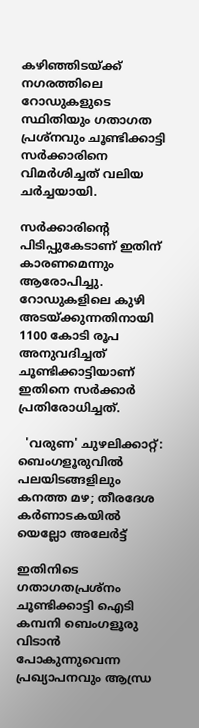കഴിഞ്ഞിടയ്ക്ക് നഗരത്തിലെ റോഡുകളുടെ സ്ഥിതിയും ഗതാഗത പ്രശ്‌നവും ചൂണ്ടിക്കാട്ടി സർക്കാരിനെ വിമർശിച്ചത് വലിയ ചർച്ചയായി.

സർക്കാരിന്റെ പിടിപ്പുകേടാണ് ഇതിന് കാരണമെന്നും ആരോപിച്ചു. റോഡുകളിലെ കുഴി അടയ്ക്കുന്നതിനായി 1100 കോടി രൂപ അനുവദിച്ചത് ചൂണ്ടിക്കാട്ടിയാണ് ഇതിനെ സർക്കാർ പ്രതിരോധിച്ചത്.

  'വരുണ' ചുഴലിക്കാറ്റ്: ബെംഗളൂരുവിൽ പലയിടങ്ങളിലും കനത്ത മഴ; തീരദേശ കർണാടകയിൽ യെല്ലോ അലേർട്ട്

ഇതിനിടെ ഗതാഗതപ്രശ്‌നം ചൂണ്ടിക്കാട്ടി ഐടി കമ്പനി ബെംഗളൂരു വിടാൻ പോകുന്നുവെന്ന പ്രഖ്യാപനവും ആന്ധ്ര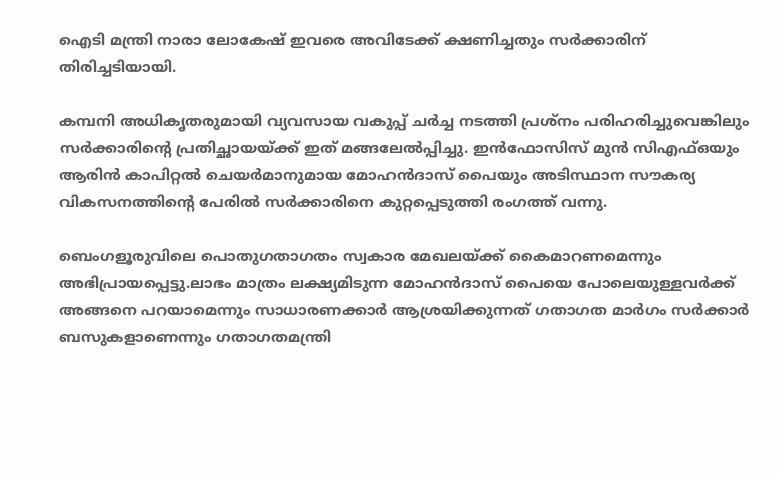ഐടി മന്ത്രി നാരാ ലോകേഷ് ഇവരെ അവിടേക്ക് ക്ഷണിച്ചതും സർക്കാരിന് തിരിച്ചടിയായി.

കമ്പനി അധികൃതരുമായി വ്യവസായ വകുപ്പ് ചർച്ച നടത്തി പ്രശ്‌നം പരിഹരിച്ചുവെങ്കിലും സർക്കാരിന്റെ പ്രതിച്ഛായയ്ക്ക് ഇത് മങ്ങലേൽപ്പിച്ചു. ഇൻഫോസിസ് മുൻ സിഎഫ്ഒയും ആരിൻ കാപിറ്റൽ ചെയർമാനുമായ മോഹൻദാസ് പൈയും അടിസ്ഥാന സൗകര്യ വികസനത്തിന്റെ പേരിൽ സർക്കാരിനെ കുറ്റപ്പെടുത്തി രംഗത്ത് വന്നു.

ബെംഗളൂരുവിലെ പൊതുഗതാഗതം സ്വകാര മേഖലയ്ക്ക് കൈമാറണമെന്നും അഭിപ്രായപ്പെട്ടു.ലാഭം മാത്രം ലക്ഷ്യമിടുന്ന മോഹൻദാസ് പൈയെ പോലെയുള്ളവർക്ക് അങ്ങനെ പറയാമെന്നും സാധാരണക്കാർ ആശ്രയിക്കുന്നത് ഗതാഗത മാർഗം സർക്കാർ ബസുകളാണെന്നും ഗതാഗതമന്ത്രി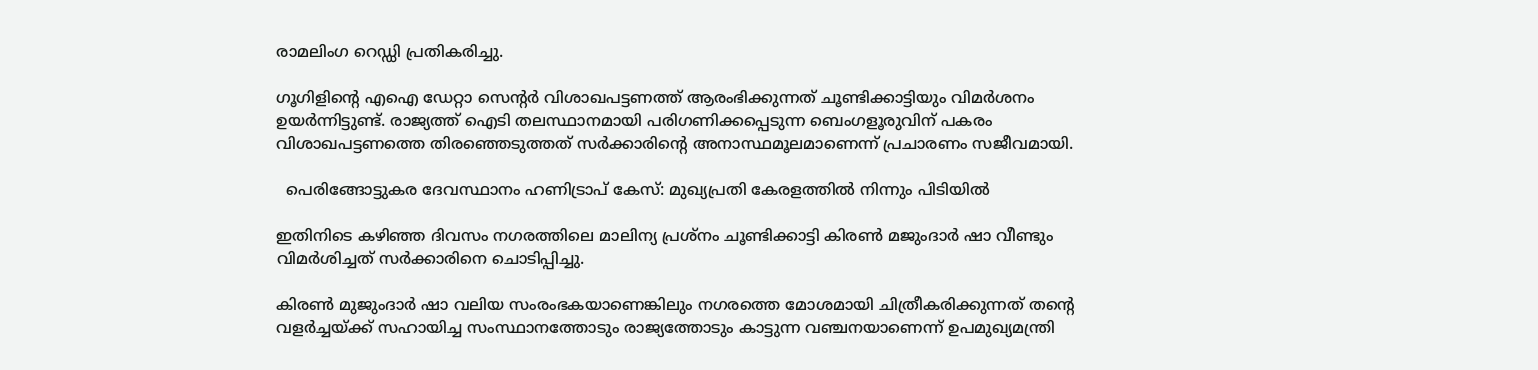രാമലിംഗ റെഡ്ഡി പ്രതികരിച്ചു.

ഗൂഗിളിന്റെ എഐ ഡേറ്റാ സെന്റർ വിശാഖപട്ടണത്ത് ആരംഭിക്കുന്നത് ചൂണ്ടിക്കാട്ടിയും വിമർശനം ഉയർന്നിട്ടുണ്ട്. രാജ്യത്ത് ഐടി തലസ്ഥാനമായി പരിഗണിക്കപ്പെടുന്ന ബെംഗളൂരുവിന് പകരം വിശാഖപട്ടണത്തെ തിരഞ്ഞെടുത്തത് സർക്കാരിന്റെ അനാസ്ഥമൂലമാണെന്ന് പ്രചാരണം സജീവമായി.

  പെരിങ്ങോട്ടുകര ദേവസ്ഥാനം ഹണിട്രാപ് കേസ്: മുഖ്യപ്രതി കേരളത്തിൽ നിന്നും പിടിയിൽ

ഇതിനിടെ കഴിഞ്ഞ ദിവസം നഗരത്തിലെ മാലിന്യ പ്രശ്‌നം ചൂണ്ടിക്കാട്ടി കിരൺ മജുംദാർ ഷാ വീണ്ടും വിമർശിച്ചത് സർക്കാരിനെ ചൊടിപ്പിച്ചു.

കിരൺ മുജുംദാർ ഷാ വലിയ സംരംഭകയാണെങ്കിലും നഗരത്തെ മോശമായി ചിത്രീകരിക്കുന്നത് തന്റെ വളർച്ചയ്ക്ക് സഹായിച്ച സംസ്ഥാനത്തോടും രാജ്യത്തോടും കാട്ടുന്ന വഞ്ചനയാണെന്ന് ഉപമുഖ്യമന്ത്രി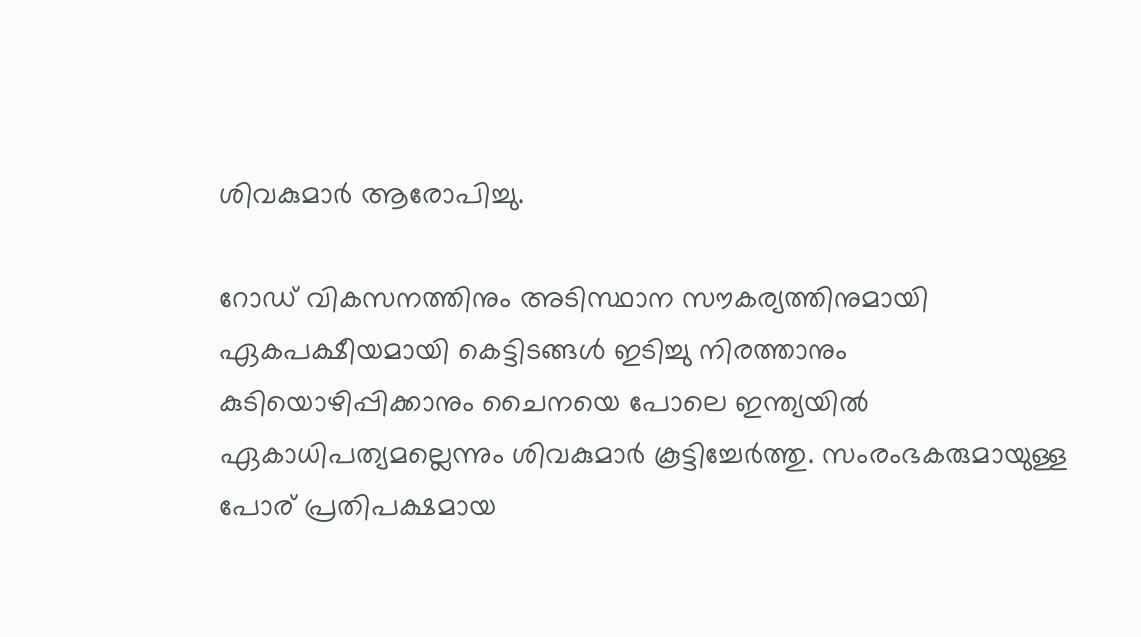ശിവകുമാർ ആരോപിച്ചു.

റോഡ് വികസനത്തിനും അടിസ്ഥാന സൗകര്യത്തിനുമായി ഏകപക്ഷീയമായി കെട്ടിടങ്ങൾ ഇടിച്ചു നിരത്താനും കുടിയൊഴിപ്പിക്കാനും ചൈനയെ പോലെ ഇന്ത്യയിൽ ഏകാധിപത്യമല്ലെന്നും ശിവകുമാർ കൂട്ടിച്ചേർത്തു. സംരംഭകരുമായുള്ള പോര് പ്രതിപക്ഷമായ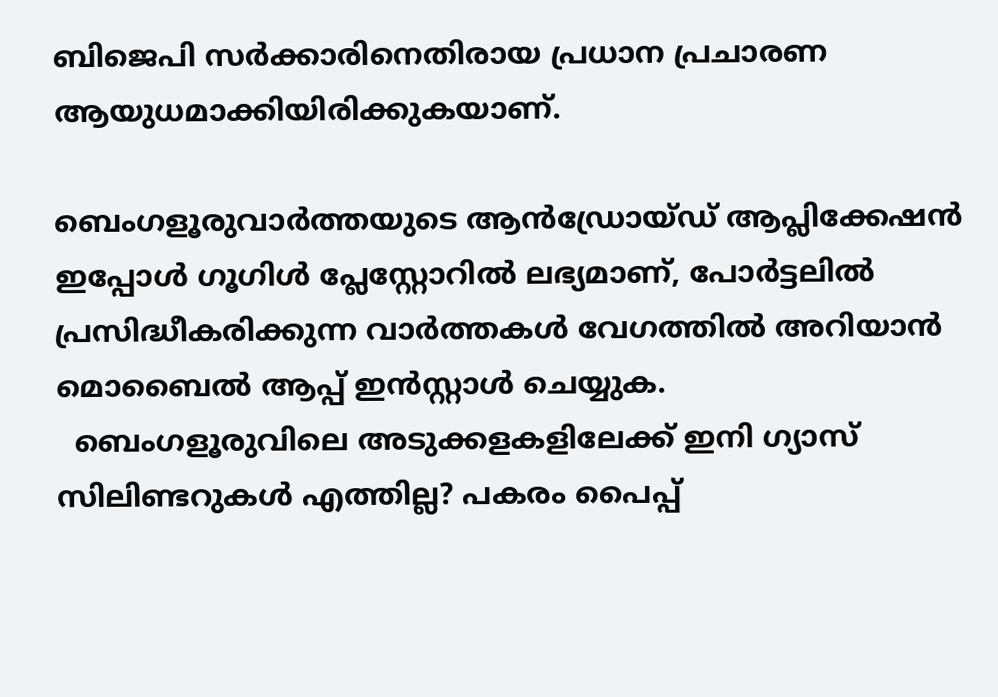ബിജെപി സർക്കാരിനെതിരായ പ്രധാന പ്രചാരണ ആയുധമാക്കിയിരിക്കുകയാണ്.

ബെംഗളൂരുവാർത്തയുടെ ആൻഡ്രോയ്ഡ് ആപ്ലിക്കേഷൻ ഇപ്പോൾ ഗൂഗിൾ പ്ലേസ്റ്റോറിൽ ലഭ്യമാണ്, പോർട്ടലിൽ പ്രസിദ്ധീകരിക്കുന്ന വാർത്തകൾ വേഗത്തിൽ അറിയാൻ മൊബൈൽ ആപ്പ് ഇൻസ്റ്റാൾ ചെയ്യുക.
  ബെംഗളൂരുവിലെ അടുക്കളകളിലേക്ക് ഇനി ഗ്യാസ് സിലിണ്ടറുകൾ എത്തില്ല? പകരം പൈപ്പ്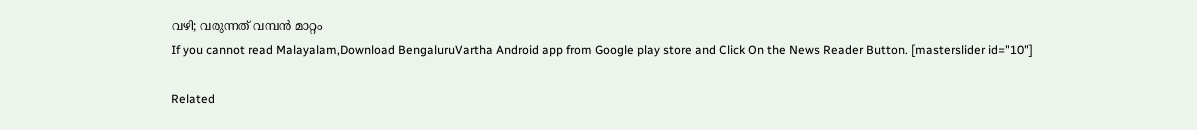വഴി; വരുന്നത് വമ്പൻ മാറ്റം
If you cannot read Malayalam,Download BengaluruVartha Android app from Google play store and Click On the News Reader Button. [masterslider id="10"]

Related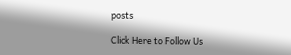posts

Click Here to Follow Us